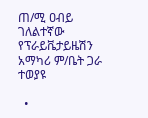ጠ/ሚ ዐብይ ገለልተኛው የፕራይቬታይዜሽን አማካሪ ም/ቤት ጋራ ተወያዩ

  •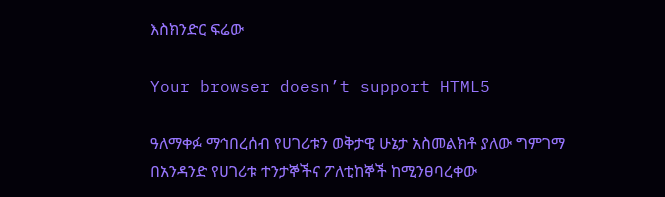እስክንድር ፍሬው

Your browser doesn’t support HTML5

ዓለማቀፉ ማኅበረሰብ የሀገሪቱን ወቅታዊ ሁኔታ አስመልክቶ ያለው ግምገማ በአንዳንድ የሀገሪቱ ተንታኞችና ፖለቲከኞች ከሚንፀባረቀው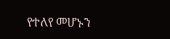የተለየ መሆኑን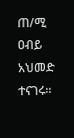ጠ/ሚ ዐብይ አህመድ ተናገሩ።